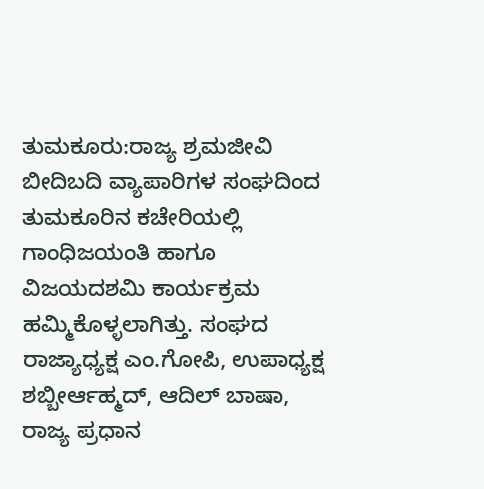ತುಮಕೂರು:ರಾಜ್ಯ ಶ್ರಮಜೀವಿ ಬೀದಿಬದಿ ವ್ಯಾಪಾರಿಗಳ ಸಂಘದಿಂದ ತುಮಕೂರಿನ ಕಚೇರಿಯಲ್ಲಿ ಗಾಂಧಿಜಯಂತಿ ಹಾಗೂ ವಿಜಯದಶಮಿ ಕಾರ್ಯಕ್ರಮ ಹಮ್ಮಿಕೊಳ್ಳಲಾಗಿತ್ತು. ಸಂಘದ ರಾಜ್ಯಾಧ್ಯಕ್ಷ ಎಂ.ಗೋಪಿ, ಉಪಾಧ್ಯಕ್ಷ ಶಬ್ಬೀರ್ಆಹ್ಮದ್, ಆದಿಲ್ ಬಾಷಾ, ರಾಜ್ಯ ಪ್ರಧಾನ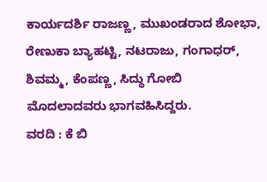ಕಾರ್ಯದರ್ಶಿ ರಾಜಣ್ಣ, ಮುಖಂಡರಾದ ಶೋಭಾ, ರೇಣುಕಾ ಬ್ಯಾಹಟ್ಟಿ, ನಟರಾಜು, ಗಂಗಾಧರ್, ಶಿವಮ್ಮ, ಕೆಂಪಣ್ಣ, ಸಿದ್ಧು ಗೋಬಿ ಮೊದಲಾದವರು ಭಾಗವಹಿಸಿದ್ದರು.
ವರದಿ : ಕೆ ಬಿ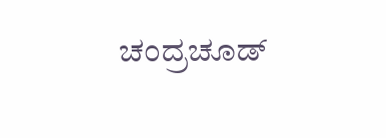ಚಂದ್ರಚೂಡ್